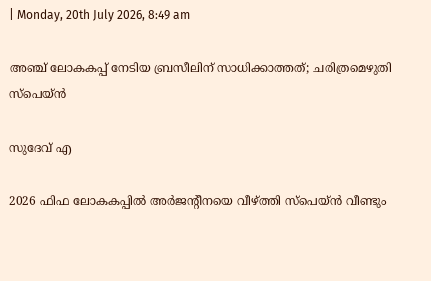| Monday, 20th July 2026, 8:49 am

അഞ്ച് ലോകകപ്പ് നേടിയ ബ്രസീലിന് സാധിക്കാത്തത്; ചരിത്രമെഴുതി സ്പെയ്ന്‍

സുദേവ് എ

2026 ഫിഫ ലോകകപ്പില്‍ അര്‍ജന്റീനയെ വീഴ്ത്തി സ്പെയ്ന്‍ വീണ്ടും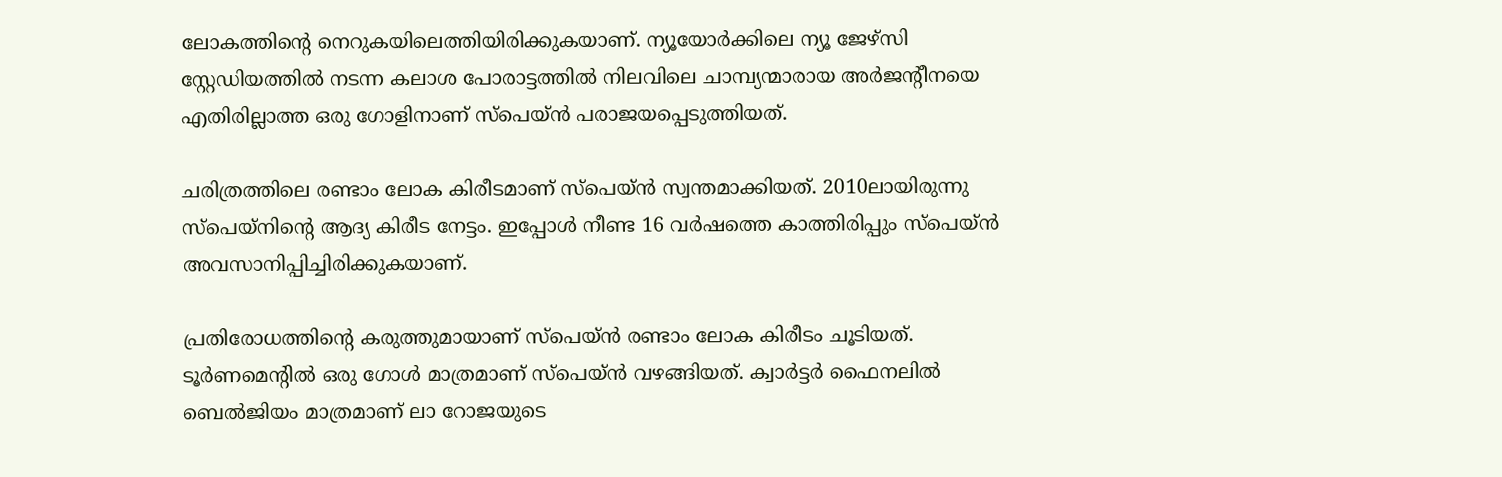ലോകത്തിന്റെ നെറുകയിലെത്തിയിരിക്കുകയാണ്. ന്യൂയോര്‍ക്കിലെ ന്യൂ ജേഴ്‌സി സ്റ്റേഡിയത്തില്‍ നടന്ന കലാശ പോരാട്ടത്തില്‍ നിലവിലെ ചാമ്പ്യന്മാരായ അര്‍ജന്റീനയെ എതിരില്ലാത്ത ഒരു ഗോളിനാണ് സ്പെയ്ന്‍ പരാജയപ്പെടുത്തിയത്.

ചരിത്രത്തിലെ രണ്ടാം ലോക കിരീടമാണ് സ്‌പെയ്ന്‍ സ്വന്തമാക്കിയത്. 2010ലായിരുന്നു സ്പെയ്നിന്റെ ആദ്യ കിരീട നേട്ടം. ഇപ്പോള്‍ നീണ്ട 16 വര്‍ഷത്തെ കാത്തിരിപ്പും സ്പെയ്ന്‍ അവസാനിപ്പിച്ചിരിക്കുകയാണ്.

പ്രതിരോധത്തിന്റെ കരുത്തുമായാണ് സ്പെയ്ന്‍ രണ്ടാം ലോക കിരീടം ചൂടിയത്. ടൂര്‍ണമെന്റില്‍ ഒരു ഗോള്‍ മാത്രമാണ് സ്പെയ്ന്‍ വഴങ്ങിയത്. ക്വാര്‍ട്ടര്‍ ഫൈനലില്‍ ബെല്‍ജിയം മാത്രമാണ് ലാ റോജയുടെ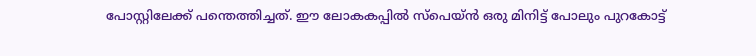പോസ്റ്റിലേക്ക് പന്തെത്തിച്ചത്. ഈ ലോകകപ്പില്‍ സ്പെയ്ന്‍ ഒരു മിനിട്ട് പോലും പുറകോട്ട്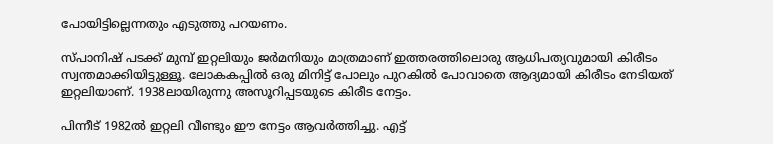പോയിട്ടില്ലെന്നതും എടുത്തു പറയണം.

സ്പാനിഷ് പടക്ക് മുമ്പ് ഇറ്റലിയും ജര്‍മനിയും മാത്രമാണ് ഇത്തരത്തിലൊരു ആധിപത്യവുമായി കിരീടം സ്വന്തമാക്കിയിട്ടുള്ളൂ. ലോകകപ്പില്‍ ഒരു മിനിട്ട് പോലും പുറകില്‍ പോവാതെ ആദ്യമായി കിരീടം നേടിയത് ഇറ്റലിയാണ്. 1938ലായിരുന്നു അസൂറിപ്പടയുടെ കിരീട നേട്ടം.

പിന്നീട് 1982ല്‍ ഇറ്റലി വീണ്ടും ഈ നേട്ടം ആവര്‍ത്തിച്ചു. എട്ട്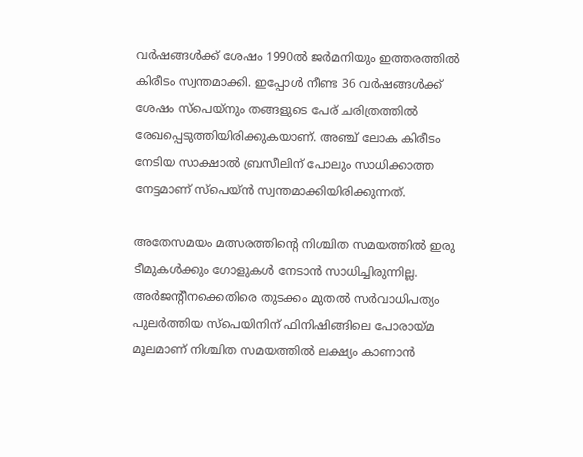വര്‍ഷങ്ങള്‍ക്ക് ശേഷം 1990ല്‍ ജര്‍മനിയും ഇത്തരത്തില്‍ കിരീടം സ്വന്തമാക്കി. ഇപ്പോള്‍ നീണ്ട 36 വര്‍ഷങ്ങള്‍ക്ക് ശേഷം സ്‌പെയ്‌നും തങ്ങളുടെ പേര് ചരിത്രത്തില്‍ രേഖപ്പെടുത്തിയിരിക്കുകയാണ്. അഞ്ച് ലോക കിരീടം നേടിയ സാക്ഷാല്‍ ബ്രസീലിന് പോലും സാധിക്കാത്ത നേട്ടമാണ് സ്പെയ്ന്‍ സ്വന്തമാക്കിയിരിക്കുന്നത്.

അതേസമയം മത്സരത്തിന്റെ നിശ്ചിത സമയത്തില്‍ ഇരു ടീമുകള്‍ക്കും ഗോളുകള്‍ നേടാന്‍ സാധിച്ചിരുന്നില്ല. അര്‍ജന്റീനക്കെതിരെ തുടക്കം മുതല്‍ സര്‍വാധിപത്യം പുലര്‍ത്തിയ സ്പെയിനിന് ഫിനിഷിങ്ങിലെ പോരായ്മ മൂലമാണ് നിശ്ചിത സമയത്തില്‍ ലക്ഷ്യം കാണാന്‍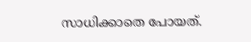സാധിക്കാതെ പോയത്.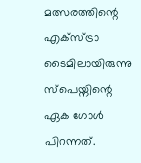മത്സരത്തിന്റെ എക്സ്ട്രാ ടൈമിലായിരുന്നു സ്പെയ്നിന്റെ ഏക ഗോള്‍ പിറന്നത്.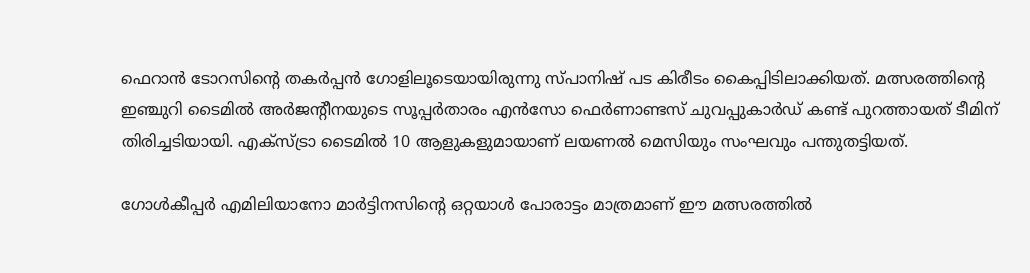ഫെറാന്‍ ടോറസിന്റെ തകര്‍പ്പന്‍ ഗോളിലൂടെയായിരുന്നു സ്പാനിഷ് പട കിരീടം കൈപ്പിടിലാക്കിയത്. മത്സരത്തിന്റെ ഇഞ്ചുറി ടൈമില്‍ അര്‍ജന്റീനയുടെ സൂപ്പര്‍താരം എന്‍സോ ഫെര്‍ണാണ്ടസ് ചുവപ്പുകാര്‍ഡ് കണ്ട് പുറത്തായത് ടീമിന് തിരിച്ചടിയായി. എക്സ്ട്രാ ടൈമില്‍ 10 ആളുകളുമായാണ് ലയണല്‍ മെസിയും സംഘവും പന്തുതട്ടിയത്.

ഗോള്‍കീപ്പര്‍ എമിലിയാനോ മാര്‍ട്ടിനസിന്റെ ഒറ്റയാള്‍ പോരാട്ടം മാത്രമാണ് ഈ മത്സരത്തില്‍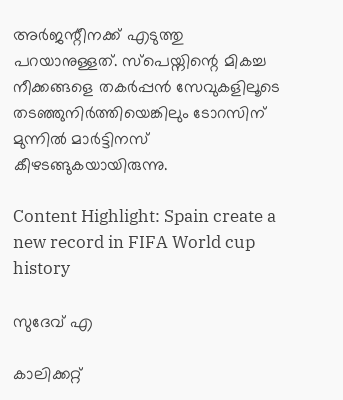അര്‍ജന്റീനക്ക് എടുത്തു പറയാനുള്ളത്. സ്പെയ്നിന്റെ മികച്ച നീക്കങ്ങളെ തകര്‍പ്പന്‍ സേവുകളിലൂടെ തടഞ്ഞുനിര്‍ത്തിയെങ്കിലും ടോറസിന് മുന്നില്‍ മാര്‍ട്ടിനസ് കീഴടങ്ങുകയായിരുന്നു.

Content Highlight: Spain create a new record in FIFA World cup history

സുദേവ് എ

കാലിക്കറ്റ്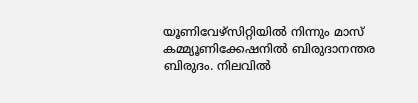യൂണിവേഴ്‌സിറ്റിയില്‍ നിന്നും മാസ് കമ്മ്യൂണിക്കേഷനില്‍ ബിരുദാനന്തര ബിരുദം. നിലവില്‍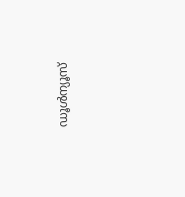ഡൂള്‍ന്യൂസ്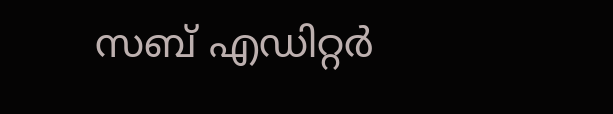സബ് എഡിറ്റര്‍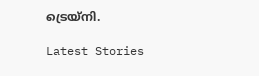ട്രെയ്‌നി.

Latest Stories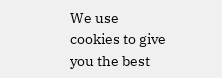We use cookies to give you the best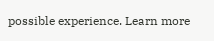possible experience. Learn more